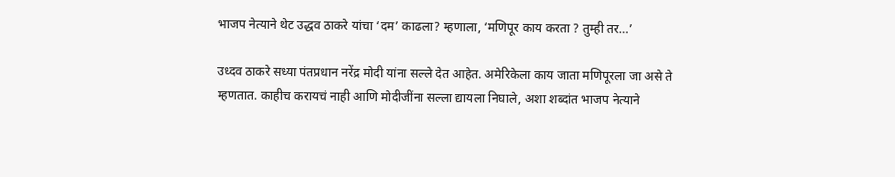भाजप नेत्याने थेट उद्धव ठाकरे यांचा ‘दम’ काढला? म्हणाला, ‘मणिपूर काय करता ? तुम्ही तर…’

उध्दव ठाकरे सध्या पंतप्रधान नरेंद्र मोदी यांना सल्ले देत आहेत. अमेरिकेला काय जाता मणिपूरला जा असे ते म्हणतात. काहीच करायचं नाही आणि मोदीजींना सल्ला द्यायला निघाले, अशा शब्दांत भाजप नेत्याने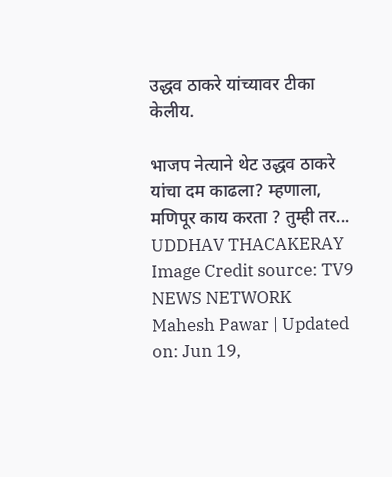उद्धव ठाकरे यांच्यावर टीका केलीय.

भाजप नेत्याने थेट उद्धव ठाकरे यांचा दम काढला? म्हणाला, मणिपूर काय करता ? तुम्ही तर...
UDDHAV THACAKERAY
Image Credit source: TV9 NEWS NETWORK
Mahesh Pawar | Updated on: Jun 19,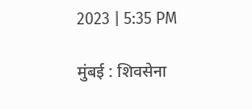2023 | 5:35 PM

मुंबई : शिवसेना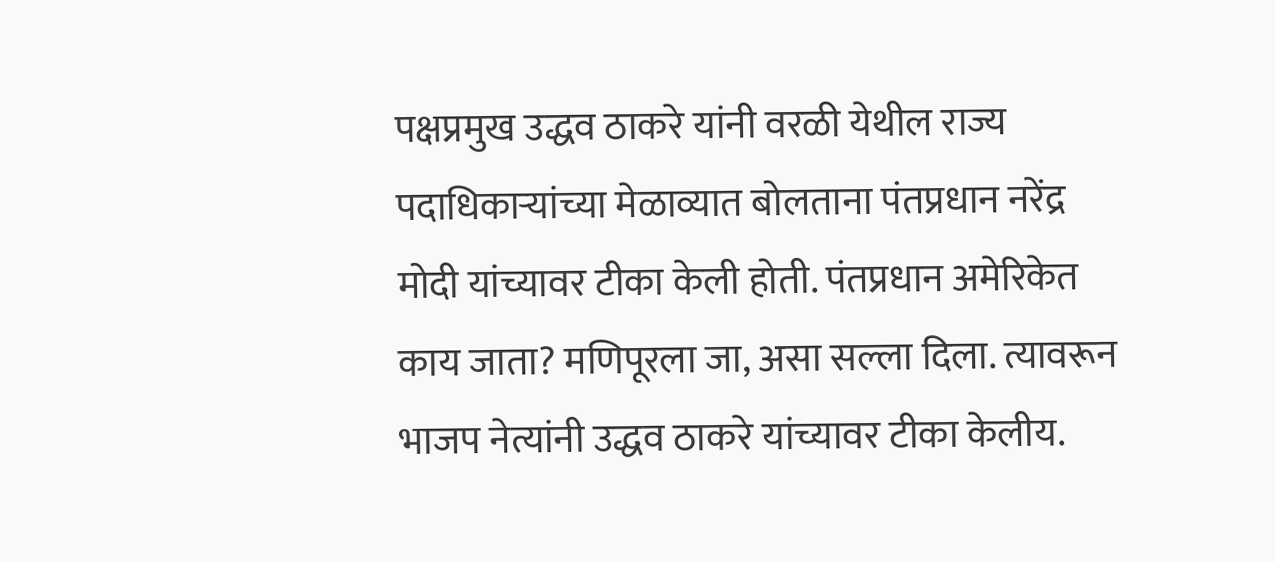पक्षप्रमुख उद्धव ठाकरे यांनी वरळी येथील राज्य पदाधिकाऱ्यांच्या मेळाव्यात बोलताना पंतप्रधान नरेंद्र मोदी यांच्यावर टीका केली होती. पंतप्रधान अमेरिकेत काय जाता? मणिपूरला जा, असा सल्ला दिला. त्यावरून भाजप नेत्यांनी उद्धव ठाकरे यांच्यावर टीका केलीय.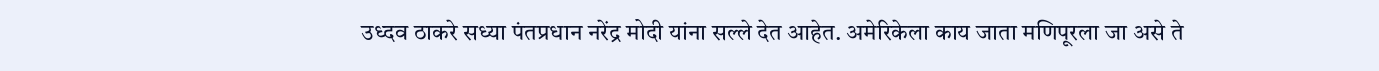उध्दव ठाकरे सध्या पंतप्रधान नरेंद्र मोदी यांना सल्ले देत आहेत. अमेरिकेला काय जाता मणिपूरला जा असे ते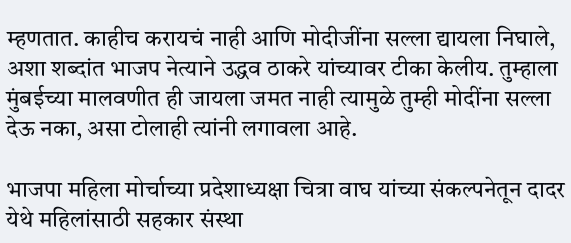म्हणतात. काहीच करायचं नाही आणि मोदीजींना सल्ला द्यायला निघाले, अशा शब्दांत भाजप नेत्याने उद्धव ठाकरे यांच्यावर टीका केलीय. तुम्हाला मुंबईच्या मालवणीत ही जायला जमत नाही त्यामुळे तुम्ही मोदींना सल्ला देऊ नका, असा टोलाही त्यांनी लगावला आहे.

भाजपा महिला मोर्चाच्या प्रदेशाध्यक्षा चित्रा वाघ यांच्या संकल्पनेतून दादर येथे महिलांसाठी सहकार संस्था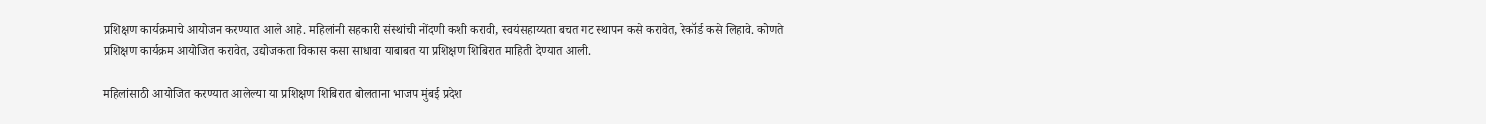प्रशिक्षण कार्यक्रमाचे आयोजन करण्यात आले आहे. महिलांनी सहकारी संस्थांची नोंदणी कशी करावी, स्वयंसहाय्यता बचत गट स्थापन कसे करावेत, रेकॉर्ड कसे लिहावे. कोणते प्रशिक्षण कार्यक्रम आयोजित करावेत, उद्योजकता विकास कसा साधावा याबाबत या प्रशिक्षण शिबिरात माहिती देण्यात आली.

महिलांसाठी आयोजित करण्यात आलेल्या या प्रशिक्षण शिबिरात बोलताना भाजप मुंबई प्रदेश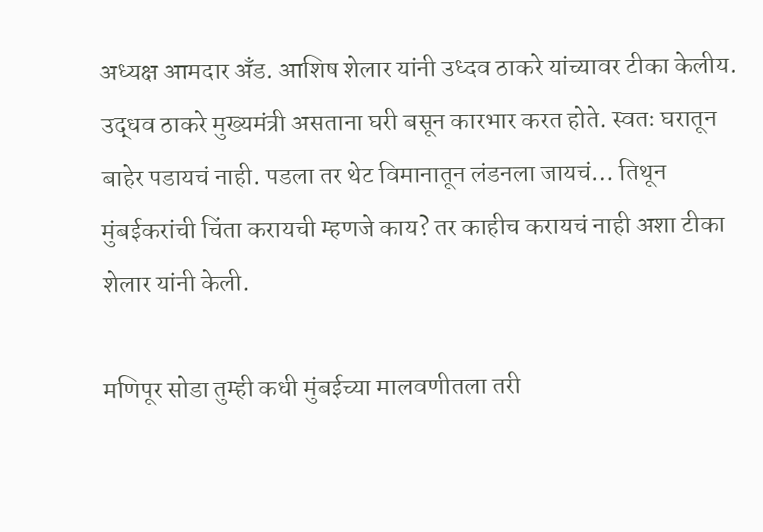अध्यक्ष आमदार अँड. आशिष शेलार यांनी उध्दव ठाकरे यांच्यावर टीका केलीय. उद्धव ठाकरे मुख्यमंत्री असताना घरी बसून कारभार करत होते. स्वतः घरातून बाहेर पडायचं नाही. पडला तर थेट विमानातून लंडनला जायचं… तिथून मुंबईकरांची चिंता करायची म्हणजे काय? तर काहीच करायचं नाही अशा टीका शेलार यांनी केली.

मणिपूर सोडा तुम्ही कधी मुंबईच्या मालवणीतला तरी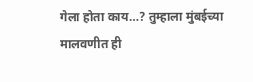गेला होता काय…? तुम्हाला मुंबईच्या मालवणीत ही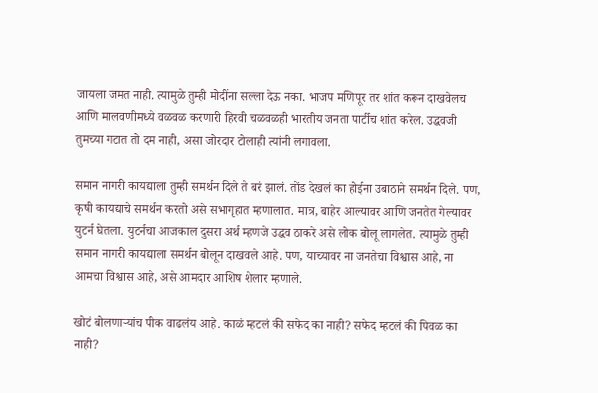जायला जमत नाही. त्यामुळे तुम्ही मोदींना सल्ला देऊ नका. भाजप मणिपूर तर शांत करून दाखवेलच आणि मालवणीमध्ये वळवळ करणारी हिरवी चळवळही भारतीय जनता पार्टीच शांत करेल. उद्धवजी तुमच्या गटात तो दम नाही, असा जोरदार टोलाही त्यांनी लगावला.

समान नागरी कायद्याला तुम्ही समर्थन दिले ते बरं झालं. तोंड देखलं का होईना उबाठाने समर्थन दिले. पण, कृषी कायद्याचे समर्थन करतो असे सभागृहात म्हणालात. मात्र, बाहेर आल्यावर आणि जनतेत गेल्यावर युटर्न घेतला. युटर्नचा आजकाल दुसरा अर्थ म्हणजे उद्धव ठाकरे असे लोक बोलू लागलेत. त्यामुळे तुम्ही समान नागरी कायद्याला समर्थन बोलून दाखवले आहे. पण, याच्यावर ना जनतेचा विश्वास आहे, ना आमचा विश्वास आहे, असे आमदार आशिष शेलार म्हणाले.

खोटं बोलणाऱ्यांच पीक वाढलंय आहे. काळं म्हटलं की सफेद का नाही? सफेद म्हटलं की पिवळ का नाही?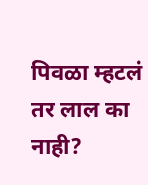पिवळा म्हटलं तर लाल का नाही?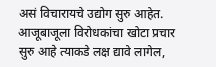असं विचारायचे उद्योग सुरु आहेत. आजूबाजूला विरोधकांचा खोटा प्रचार सुरु आहे त्याकडे लक्ष द्यावे लागेल,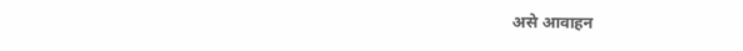असे आवाहन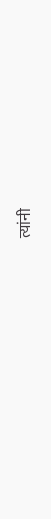त्यांनी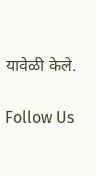यावेळी केले.

Follow Us